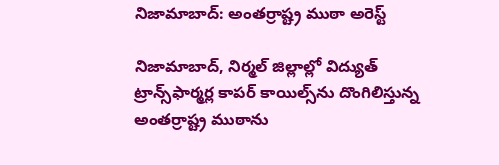నిజామాబాద్: అంతర్రాష్ట్ర ముఠా అరెస్ట్

నిజామాబాద్, నిర్మల్ జిల్లాల్లో విద్యుత్ ట్రాన్స్‌ఫార్మర్ల కాపర్ కాయిల్స్‌ను దొంగిలిస్తున్న అంతర్రాష్ట్ర ముఠాను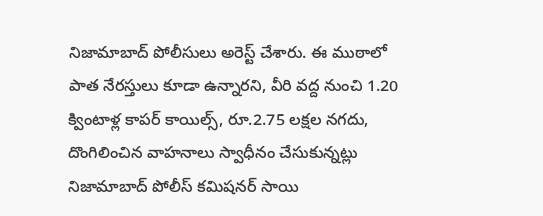నిజామాబాద్ పోలీసులు అరెస్ట్ చేశారు. ఈ ముఠాలో పాత నేరస్తులు కూడా ఉన్నారని, వీరి వద్ద నుంచి 1.20 క్వింటాళ్ల కాపర్ కాయిల్స్, రూ.2.75 లక్షల నగదు, దొంగిలించిన వాహనాలు స్వాధీనం చేసుకున్నట్లు నిజామాబాద్ పోలీస్ కమిషనర్ సాయి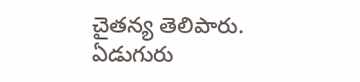చైతన్య తెలిపారు. ఏడుగురు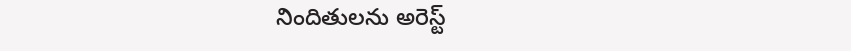నిందితులను అరెస్ట్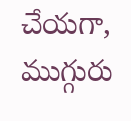చేయగా, ముగ్గురు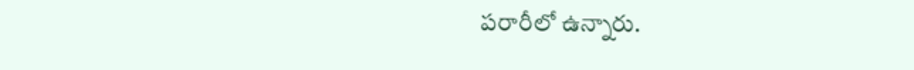పరారీలో ఉన్నారు.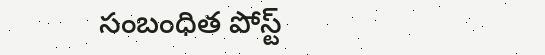సంబంధిత పోస్ట్